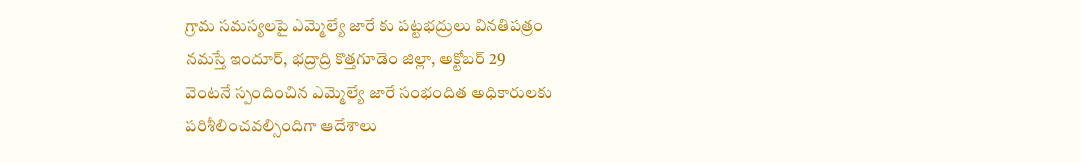గ్రామ సమస్యలపై ఎమ్మెల్యే జారే కు పట్టభద్రులు వినతిపత్రం
నమస్తే ఇందూర్, భద్రాద్రి కొత్తగూడెం జిల్లా, అక్టోబర్ 29
వెంటనే స్పందించిన ఎమ్మెల్యే జారే సంభందిత అధికారులకు పరిశీలించవల్సిందిగా ఆదేశాలు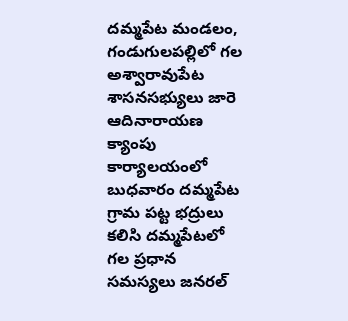దమ్మపేట మండలం, గండుగులపల్లిలో గల అశ్వారావుపేట శాసనసభ్యులు జారె ఆదినారాయణ క్యాంపు కార్యాలయంలో బుధవారం దమ్మపేట గ్రామ పట్ట భద్రులు కలిసి దమ్మపేటలో గల ప్రధాన సమస్యలు జనరల్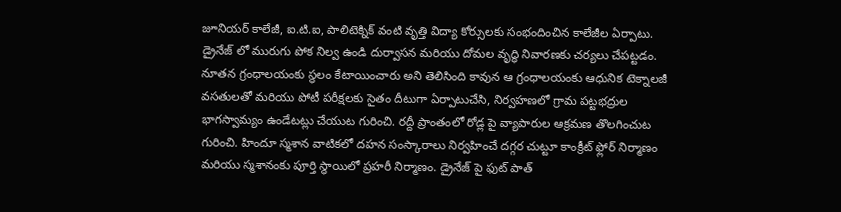జూనియర్ కాలేజీ, ఐ.టి.ఐ, పాలిటెక్నిక్ వంటి వృత్తి విద్యా కోర్సులకు సంభందించిన కాలేజీల ఏర్పాటు. డ్రైనేజ్ లో మురుగు పోక నిల్వ ఉండి దుర్వాసన మరియు దోమల వృద్ధి నివారణకు చర్యలు చేపట్టడం. నూతన గ్రంధాలయంకు స్థలం కేటాయించారు అని తెలిసింది కావున ఆ గ్రంధాలయంకు ఆధునిక టెక్నాలజీ వసతులతో మరియు పోటీ పరీక్షలకు సైతం దీటుగా ఏర్పాటుచేసి, నిర్వహణలో గ్రామ పట్టభద్రుల భాగస్వామ్యం ఉండేటట్లు చేయుట గురించి. రద్దీ ప్రాంతంలో రోడ్ల పై వ్యాపారుల ఆక్రమణ తొలగించుట గురించి. హిందూ స్మశాన వాటికలో దహన సంస్కారాలు నిర్వహించే దగ్గర చుట్టూ కాంక్రీట్ ఫ్లోర్ నిర్మాణం మరియు స్మశానంకు పూర్తి స్ధాయిలో ప్రహరీ నిర్మాణం. డ్రైనేజ్ పై ఫుట్ పాత్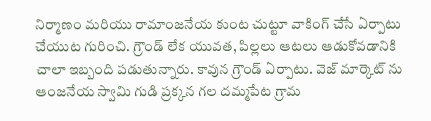నిర్మాణం మరియు రామాంజనేయ కుంట చుట్టూ వాకింగ్ చేసే ఏర్పాటు చేయుట గురించి. గ్రౌండ్ లేక యువత, పిల్లలు ఆటలు ఆడుకోవడానికి చాలా ఇబ్బంది పడుతున్నారు. కావున గ్రౌండ్ ఏర్పాటు. వెజ్ మార్కెట్ ను ఆంజనేయ స్వామి గుడి ప్రక్కన గల దమ్మపేట గ్రామ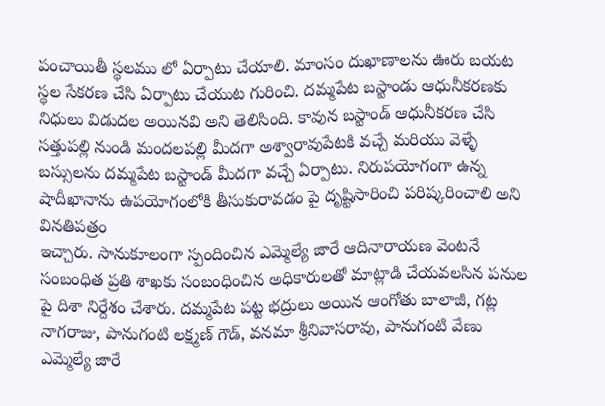పంచాయితీ స్థలము లో ఏర్పాటు చేయాలి. మాంసం దుఖాణాలను ఊరు బయట స్థల సేకరణ చేసి ఏర్పాటు చేయుట గురించి. దమ్మపేట బస్టాండు ఆధునీకరణకు నిధులు విడుదల అయినవి అని తెలిసింది. కావున బస్టాండ్ ఆధునీకరణ చేసి సత్తుపల్లి నుండి మందలపల్లి మీదగా అశ్వారావుపేటకి వచ్చే మరియు వెళ్ళే బస్సులను దమ్మపేట బస్టాండ్ మీదగా వచ్చే ఏర్పాటు. నిరుపయోగంగా ఉన్న షాదీఖానాను ఉపయోగంలోకి తీసుకురావడం పై దృష్టిసారించి పరిష్కరించాలి అని వినతిపత్రం
ఇచ్చారు. సానుకూలంగా స్పందించిన ఎమ్మెల్యే జారే ఆదినారాయణ వెంటనే సంబంధిత ప్రతి శాఖకు సంబంధించిన అధికారులతో మాట్లాడి చేయవలసిన పనుల పై దిశా నిర్దేశం చేశారు. దమ్మపేట పట్ట భద్రులు అయిన ఆంగోతు బాలాజీ, గట్ల నాగరాజు, పానుగంటి లక్ష్మణ్ గౌడ్, వనమా శ్రీనివాసరావు, పానుగంటి వేణు ఎమ్మెల్యే జారే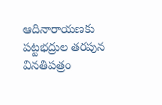ఆదినారాయణకు పట్టభద్రుల తరపున వినతిపత్రం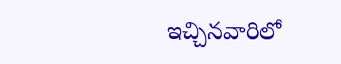ఇచ్చినవారిలో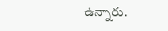ఉన్నారు.